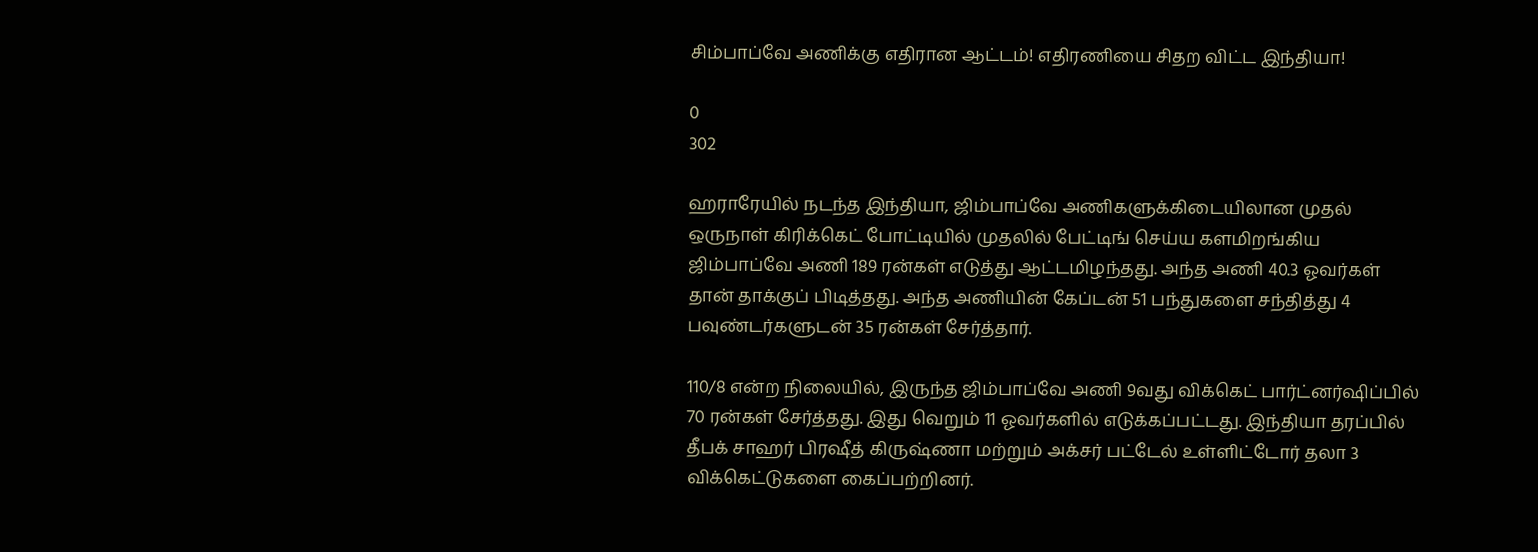சிம்பாப்வே அணிக்கு எதிரான ஆட்டம்! எதிரணியை சிதற விட்ட இந்தியா!

0
302

ஹராரேயில் நடந்த இந்தியா, ஜிம்பாப்வே அணிகளுக்கிடையிலான முதல் ஒருநாள் கிரிக்கெட் போட்டியில் முதலில் பேட்டிங் செய்ய களமிறங்கிய ஜிம்பாப்வே அணி 189 ரன்கள் எடுத்து ஆட்டமிழந்தது. அந்த அணி 40.3 ஓவர்கள் தான் தாக்குப் பிடித்தது. அந்த அணியின் கேப்டன் 51 பந்துகளை சந்தித்து 4 பவுண்டர்களுடன் 35 ரன்கள் சேர்த்தார்.

110/8 என்ற நிலையில், இருந்த ஜிம்பாப்வே அணி 9வது விக்கெட் பார்ட்னர்ஷிப்பில் 70 ரன்கள் சேர்த்தது. இது வெறும் 11 ஓவர்களில் எடுக்கப்பட்டது. இந்தியா தரப்பில் தீபக் சாஹர் பிரஷீத் கிருஷ்ணா மற்றும் அக்சர் பட்டேல் உள்ளிட்டோர் தலா 3 விக்கெட்டுகளை கைப்பற்றினர்.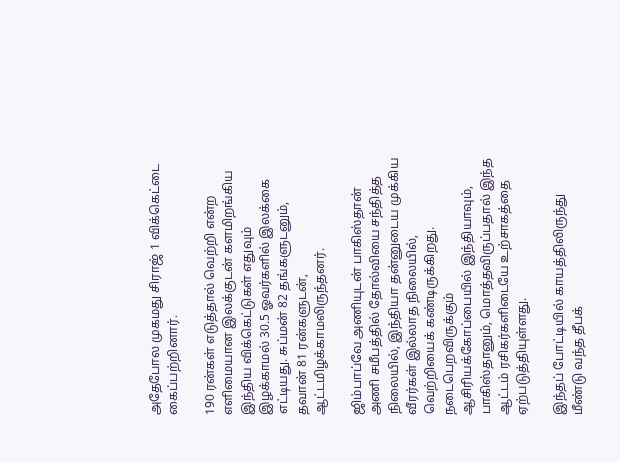அதேபோல முகமது சிராஜ் 1 விக்கெட்டை கைப்பற்றினார்.

190 ரன்கள் எடுத்தால் வெற்றி என்ற எளிமையான இலக்குடன் களமிறங்கிய இந்திய விக்கெட்டுகள் எதுவும் இழக்காமல் 30.5 ஓவர்களில் இலக்கை எட்டியது. சுப்மன் 82 தங்களுடனும், தவான் 81 ரன்களுடன், ஆட்டமிழக்காமலிருந்தனர்.

ஜிம்பாப்வே அணியுடன் பாகிஸ்தான் அணி சமீபத்தில் தோல்வியை சந்தித்த நிலையில், இந்தியா தன்னுடைய முக்கிய வீரர்கள் இல்லாத நிலையில், வெற்றியைக் கண்டிருக்கிறது. நடைபெறவிருக்கும் ஆசிரியக்கோப்பையில் இந்தியாவும், பாகிஸ்தானும், மொத்தவிருப்பதால் இந்த ஆட்டம் ரசிகர்களிடையே உற்சாகத்தை ஏற்படுத்தியுள்ளது.

இந்தப் போட்டியில் காயத்திலிருந்து மீண்டு வந்த தீபக்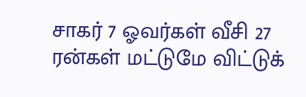சாகர் 7 ஓவர்கள் வீசி 27 ரன்கள் மட்டுமே விட்டுக்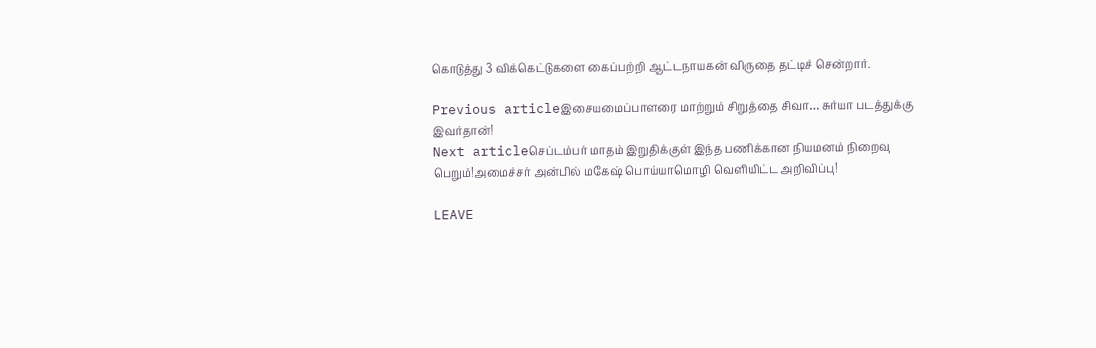கொடுத்து 3 விக்கெட்டுகளை கைப்பற்றி ஆட்டநாயகன் விருதை தட்டிச் சென்றார்.

Previous articleஇசையமைப்பாளரை மாற்றும் சிறுத்தை சிவா… சுர்யா படத்துக்கு இவர்தான்!
Next articleசெப்டம்பர் மாதம் இறுதிக்குள் இந்த பணிக்கான நியமனம் நிறைவு பெறும்!அமைச்சர் அன்பில் மகேஷ் பொய்யாமொழி வெளியிட்ட அறிவிப்பு!

LEAVE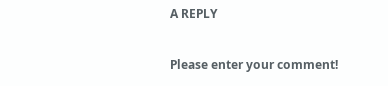A REPLY

Please enter your comment!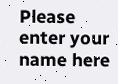Please enter your name here